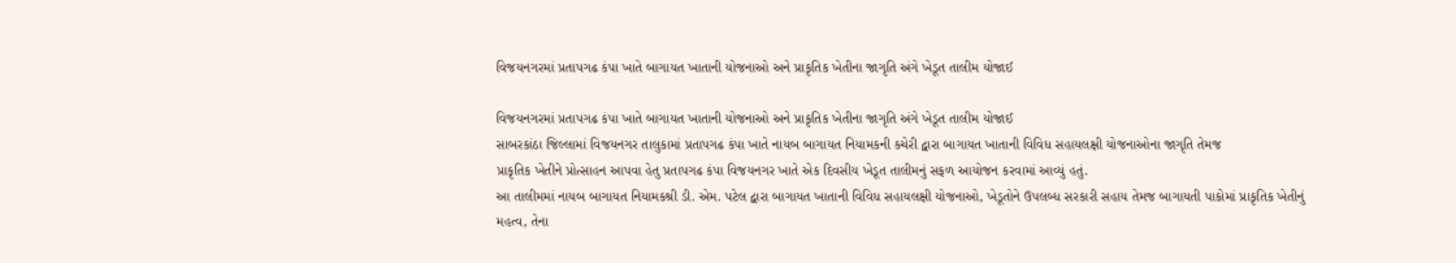વિજયનગરમાં પ્રતાપગઢ કંપા ખાતે બાગાયત ખાતાની યોજનાઓ અને પ્રાકૃતિક ખેતીના જાગૃતિ અંગે ખેડૂત તાલીમ યોજાઈ

વિજયનગરમાં પ્રતાપગઢ કંપા ખાતે બાગાયત ખાતાની યોજનાઓ અને પ્રાકૃતિક ખેતીના જાગૃતિ અંગે ખેડૂત તાલીમ યોજાઈ
સાબરકાંઠા જિલ્લામાં વિજયનગર તાલુકામાં પ્રતાપગઢ કંપા ખાતે નાયબ બાગાયત નિયામકની કચેરી દ્વારા બાગાયત ખાતાની વિવિધ સહાયલક્ષી યોજનાઓના જાગૃતિ તેમજ
પ્રાકૃતિક ખેતીને પ્રોત્સાહન આપવા હેતુ પ્રતાપગઢ કંપા વિજયનગર ખાતે એક દિવસીય ખેડૂત તાલીમનું સફળ આયોજન કરવામાં આવ્યું હતું.
આ તાલીમમાં નાયબ બાગાયત નિયામકશ્રી ડી. એમ. પટેલ દ્વારા બાગાયત ખાતાની વિવિધ સહાયલક્ષી યોજનાઓ, ખેડૂતોને ઉપલબ્ધ સરકારી સહાય તેમજ બાગાયતી પાકોમાં પ્રાકૃતિક ખેતીનું મહત્વ, તેના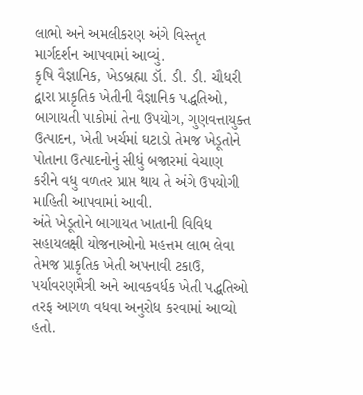લાભો અને અમલીકરણ અંગે વિસ્તૃત માર્ગદર્શન આપવામાં આવ્યું.
કૃષિ વૈજ્ઞાનિક, ખેડબ્રહ્મા ડૉ. ડી. ડી. ચૌધરી દ્વારા પ્રાકૃતિક ખેતીની વૈજ્ઞાનિક પદ્ધતિઓ, બાગાયતી પાકોમાં તેના ઉપયોગ, ગુણવત્તાયુક્ત ઉત્પાદન, ખેતી ખર્ચમાં ઘટાડો તેમજ ખેડૂતોને પોતાના ઉત્પાદનોનું સીધું બજારમાં વેચાણ કરીને વધુ વળતર પ્રાપ્ત થાય તે અંગે ઉપયોગી માહિતી આપવામાં આવી.
અંતે ખેડૂતોને બાગાયત ખાતાની વિવિધ સહાયલક્ષી યોજનાઓનો મહત્તમ લાભ લેવા તેમજ પ્રાકૃતિક ખેતી અપનાવી ટકાઉ, પર્યાવરણમૈત્રી અને આવકવર્ધક ખેતી પદ્ધતિઓ તરફ આગળ વધવા અનુરોધ કરવામાં આવ્યો હતો.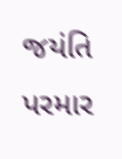જયંતિ પરમાર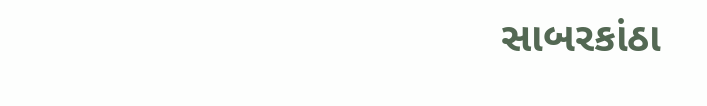સાબરકાંઠા